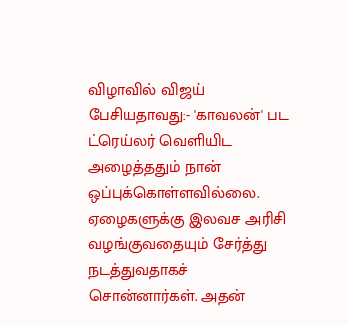விழாவில் விஜய் பேசியதாவது:- 'காவலன்' பட ட்ரெய்லர் வெளியிட அழைத்ததும் நான் ஒப்புக்கொள்ளவில்லை. ஏழைகளுக்கு இலவச அரிசி வழங்குவதையும் சேர்த்து நடத்துவதாகச் சொன்னார்கள். அதன்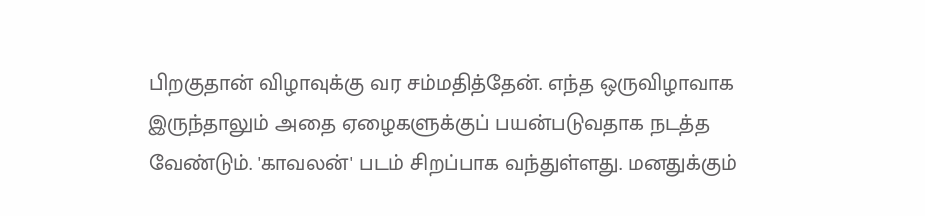பிறகுதான் விழாவுக்கு வர சம்மதித்தேன். எந்த ஒருவிழாவாக இருந்தாலும் அதை ஏழைகளுக்குப் பயன்படுவதாக நடத்த வேண்டும். 'காவலன்' படம் சிறப்பாக வந்துள்ளது. மனதுக்கும்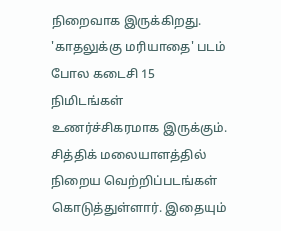நிறைவாக இருக்கிறது. 'காதலுக்கு மரியாதை' படம் போல கடைசி 15 நிமிடங்கள் உணர்ச்சிகரமாக இருக்கும். சித்திக் மலையாளத்தில் நிறைய வெற்றிப்படங்கள் கொடுத்துள்ளார். இதையும்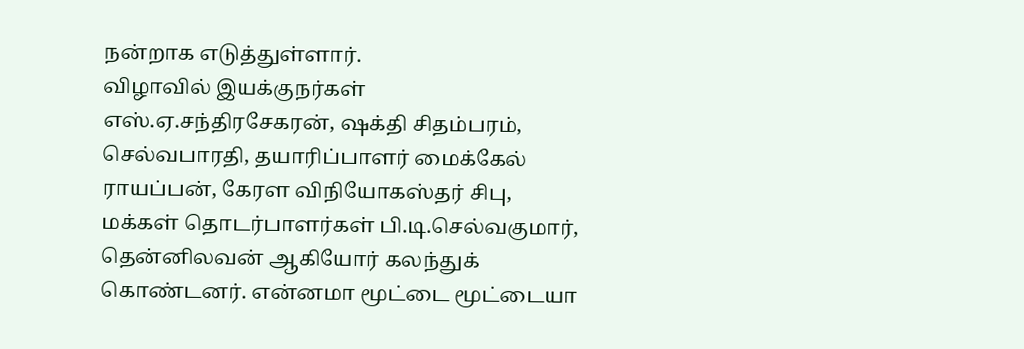நன்றாக எடுத்துள்ளார்.
விழாவில் இயக்குநர்கள் எஸ்.ஏ.சந்திரசேகரன், ஷக்தி சிதம்பரம், செல்வபாரதி, தயாரிப்பாளர் மைக்கேல் ராயப்பன், கேரள விநியோகஸ்தர் சிபு, மக்கள் தொடர்பாளர்கள் பி.டி.செல்வகுமார், தென்னிலவன் ஆகியோர் கலந்துக் கொண்டனர். என்னமா மூட்டை மூட்டையா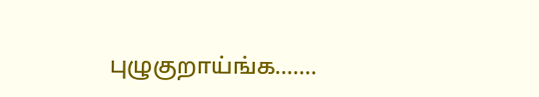புழுகுறாய்ங்க.......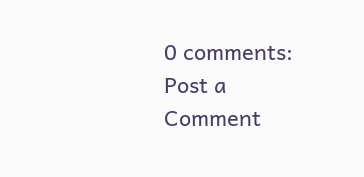0 comments:
Post a Comment